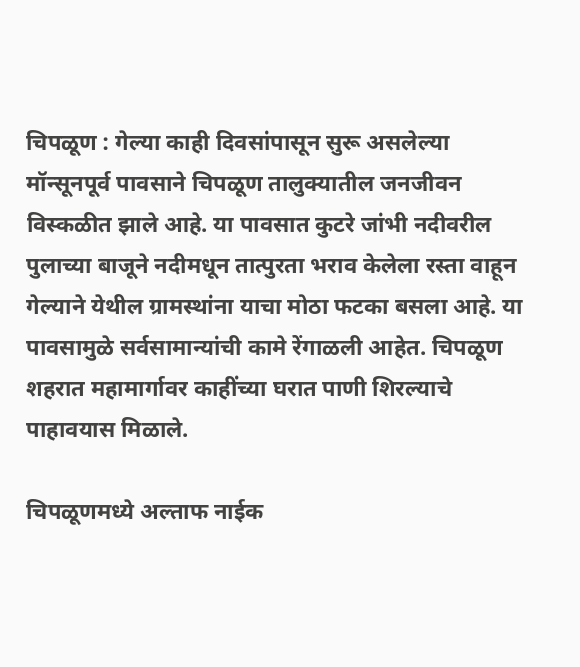चिपळूण : गेल्या काही दिवसांपासून सुरू असलेल्या मॉन्सूनपूर्व पावसाने चिपळूण तालुक्यातील जनजीवन विस्कळीत झाले आहे. या पावसात कुटरे जांभी नदीवरील पुलाच्या बाजूने नदीमधून तात्पुरता भराव केलेला रस्ता वाहून गेल्याने येथील ग्रामस्थांना याचा मोठा फटका बसला आहे. या पावसामुळे सर्वसामान्यांची कामे रेंगाळली आहेत. चिपळूण शहरात महामार्गावर काहींच्या घरात पाणी शिरल्याचे पाहावयास मिळाले.

चिपळूणमध्ये अल्ताफ नाईक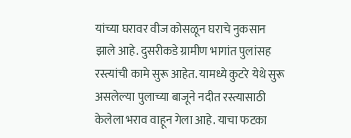यांच्या घरावर वीज कोसळून घराचे नुकसान झाले आहे. दुसरीकडे ग्रामीण भागांत पुलांसह रस्त्यांची कामे सुरू आहेत. यामध्ये कुटरे येथे सुरू असलेल्या पुलाच्या बाजूने नदीत रस्त्यासाठी केलेला भराव वाहून गेला आहे. याचा फटका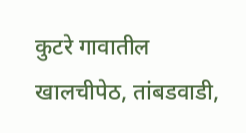कुटरे गावातील खालचीपेठ, तांबडवाडी,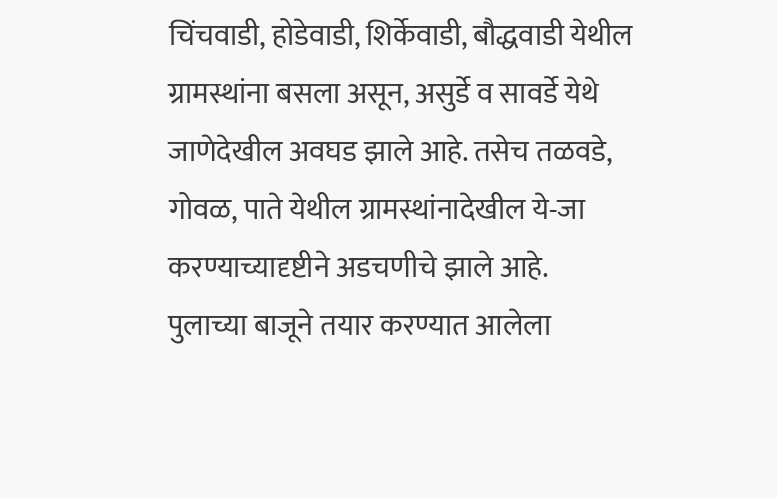चिंचवाडी, होडेवाडी, शिर्केवाडी, बौद्धवाडी येथील ग्रामस्थांना बसला असून, असुर्डे व सावर्डे येथे जाणेदेखील अवघड झाले आहे. तसेच तळवडे, गोवळ, पाते येथील ग्रामस्थांनादेखील ये-जा करण्याच्यादृष्टीने अडचणीचे झाले आहे.
पुलाच्या बाजूने तयार करण्यात आलेला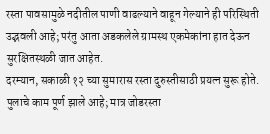रस्ता पावसामुळे नदीतील पाणी वाढल्याने वाहून गेल्याने ही परिस्थिती उद्भवली आहे; परंतु आता अडकलेले ग्रामस्थ एकमेकांना हात देऊन सुरक्षितस्थळी जात आहेत.
दरम्यान, सकाळी १२ च्या सुमारास रस्ता दुरुस्तीसाठी प्रयत्न सुरू होते. पुलाचे काम पूर्ण झाले आहे; मात्र जोडरस्ता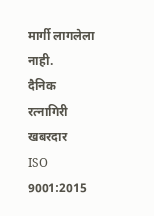मार्गी लागलेला नाही.
दैनिक रत्नागिरी खबरदार
ISO 9001:2015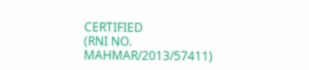CERTIFIED
(RNI NO. MAHMAR/2013/57411)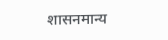शासनमान्य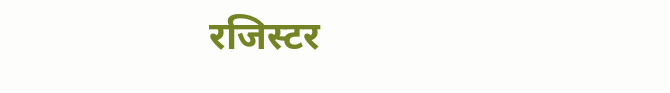रजिस्टर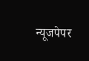न्यूजपेपर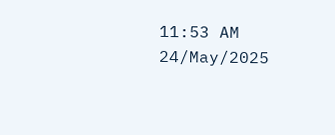11:53 AM 24/May/2025